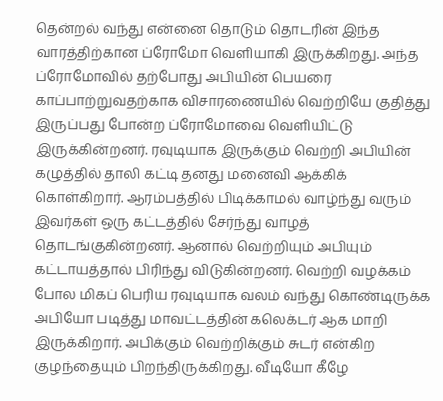தென்றல் வந்து என்னை தொடும் தொடரின் இந்த வாரத்திற்கான ப்ரோமோ வெளியாகி இருக்கிறது. அந்த ப்ரோமோவில் தற்போது அபியின் பெயரை காப்பாற்றுவதற்காக விசாரணையில் வெற்றியே குதித்து இருப்பது போன்ற ப்ரோமோவை வெளியிட்டு இருக்கின்றனர். ரவுடியாக இருக்கும் வெற்றி அபியின் கழுத்தில் தாலி கட்டி தனது மனைவி ஆக்கிக் கொள்கிறார். ஆரம்பத்தில் பிடிக்காமல் வாழ்ந்து வரும் இவர்கள் ஒரு கட்டத்தில் சேர்ந்து வாழத் தொடங்குகின்றனர். ஆனால் வெற்றியும் அபியும் கட்டாயத்தால் பிரிந்து விடுகின்றனர். வெற்றி வழக்கம் போல மிகப் பெரிய ரவுடியாக வலம் வந்து கொண்டிருக்க அபியோ படித்து மாவட்டத்தின் கலெக்டர் ஆக மாறி இருக்கிறார். அபிக்கும் வெற்றிக்கும் சுடர் என்கிற குழந்தையும் பிறந்திருக்கிறது. வீடியோ கீழே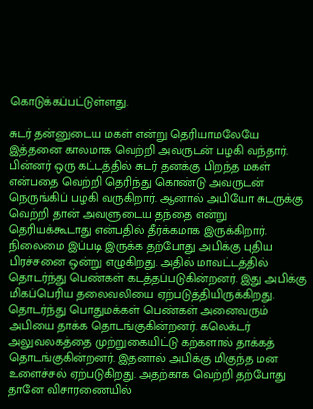கொடுக்கப்பட்டுள்ளது.

சுடர் தன்னுடைய மகள் என்று தெரியாமலேயே இத்தனை காலமாக வெற்றி அவருடன் பழகி வந்தார். பின்னர் ஒரு கட்டத்தில் சுடர் தனக்கு பிறந்த மகள் என்பதை வெற்றி தெரிந்து கொண்டு அவருடன் நெருங்கிப் பழகி வருகிறார். ஆனால் அபியோ சுடருக்கு வெற்றி தான் அவளுடைய தந்தை என்று தெரியக்கூடாது என்பதில் தீர்க்கமாக இருக்கிறார். நிலைமை இப்படி இருக்க தற்போது அபிக்கு புதிய பிரச்சனை ஒன்று எழுகிறது. அதில் மாவட்டத்தில் தொடர்ந்து பெண்கள் கடத்தப்படுகின்றனர். இது அபிக்கு மிகப்பெரிய தலைவலியை ஏற்படுத்தியிருக்கிறது. தொடர்ந்து பொதுமக்கள் பெண்கள் அனைவரும் அபியை தாக்க தொடங்குகின்றனர். கலெக்டர் அலுவலகத்தை முற்றுகையிட்டு கற்களால் தாக்கத் தொடங்குகின்றனர். இதனால் அபிக்கு மிகுந்த மன உளைச்சல் ஏற்படுகிறது. அதற்காக வெற்றி தற்போது தானே விசாரணையில்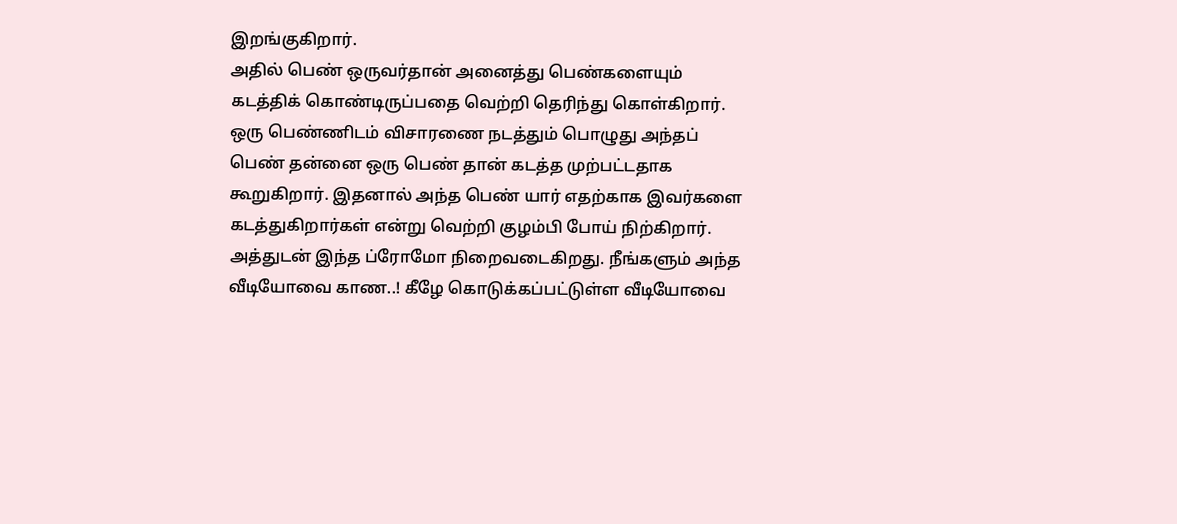இறங்குகிறார்.
அதில் பெண் ஒருவர்தான் அனைத்து பெண்களையும் கடத்திக் கொண்டிருப்பதை வெற்றி தெரிந்து கொள்கிறார். ஒரு பெண்ணிடம் விசாரணை நடத்தும் பொழுது அந்தப் பெண் தன்னை ஒரு பெண் தான் கடத்த முற்பட்டதாக கூறுகிறார். இதனால் அந்த பெண் யார் எதற்காக இவர்களை கடத்துகிறார்கள் என்று வெற்றி குழம்பி போய் நிற்கிறார். அத்துடன் இந்த ப்ரோமோ நிறைவடைகிறது. நீங்களும் அந்த வீடியோவை காண..! கீழே கொடுக்கப்பட்டுள்ள வீடியோவை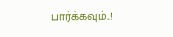பார்க்கவும்..!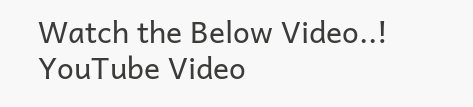Watch the Below Video..!
YouTube Video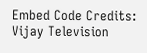Embed Code Credits: Vijay Television